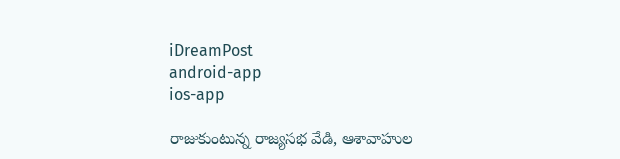iDreamPost
android-app
ios-app

రాజుకుంటున్న రాజ్య‌స‌భ వేడి, ఆశావాహుల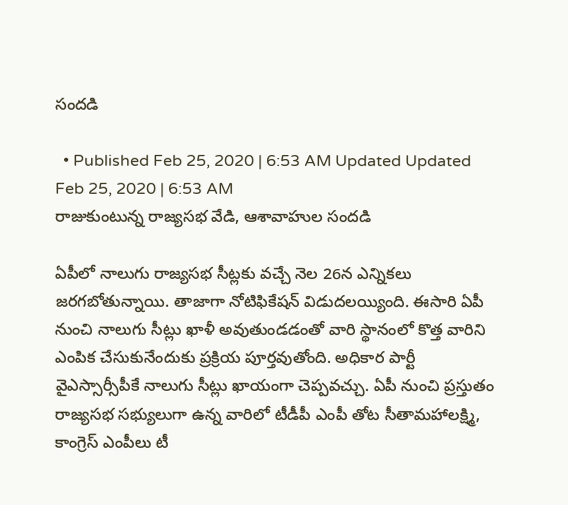సంద‌డి

  • Published Feb 25, 2020 | 6:53 AM Updated Updated Feb 25, 2020 | 6:53 AM
రాజుకుంటున్న రాజ్య‌స‌భ వేడి, ఆశావాహుల సంద‌డి

ఏపీలో నాలుగు రాజ్య‌స‌భ సీట్ల‌కు వ‌చ్చే నెల 26న ఎన్నిక‌లు జ‌ర‌గ‌బోతున్నాయి. తాజాగా నోటిఫికేష‌న్ విడుద‌ల‌య్యింది. ఈసారి ఏపీ నుంచి నాలుగు సీట్లు ఖాళీ అవుతుండ‌డంతో వారి స్థానంలో కొత్త వారిని ఎంపిక చేసుకునేందుకు ప్ర‌క్రియ పూర్త‌వుతోంది. అధికార పార్టీ వైఎస్సార్సీపీకే నాలుగు సీట్లు ఖాయంగా చెప్ప‌వ‌చ్చు. ఏపీ నుంచి ప్ర‌స్తుతం రాజ్య‌స‌భ స‌భ్యులుగా ఉన్న వారిలో టీడీపీ ఎంపీ తోట సీతామహాల‌క్ష్మి, కాంగ్రెస్ ఎంపీలు టీ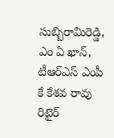సుబ్బిరామిరెడ్డి, ఎం ఏ ఖాన్, టీఆర్ఎస్ ఎంపీ కే కేశ‌వ రావు రిటైర్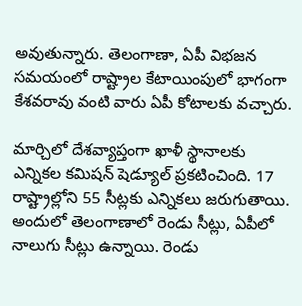అవుతున్నారు. తెలంగాణా, ఏపీ విభ‌జ‌న స‌మ‌యంలో రాష్ట్రాల కేటాయింపులో భాగంగా కేశ‌వ‌రావు వంటి వారు ఏపీ కోటాల‌కు వ‌చ్చారు.

మార్చిలో దేశ‌వ్యాప్తంగా ఖాళీ స్థానాల‌కు ఎన్నిక‌ల క‌మిష‌న్ షెడ్యూల్ ప్ర‌క‌టించింది. 17 రాష్ట్రాల్లోని 55 సీట్ల‌కు ఎన్నిక‌లు జ‌రుగుతాయి. అందులో తెలంగాణాలో రెండు సీట్లు, ఏపీలో నాలుగు సీట్లు ఉన్నాయి. రెండు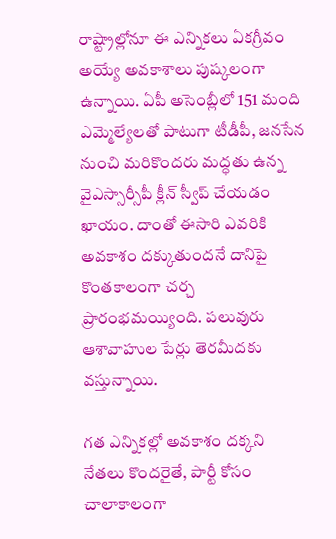రాష్ట్రాల్లోనూ ఈ ఎన్నిక‌లు ఏక‌గ్రీవం అయ్యే అవ‌కాశాలు పుష్క‌లంగా ఉన్నాయి. ఏపీ అసెంబ్లీలో 151 మంది ఎమ్మెల్యేల‌తో పాటుగా టీడీపీ, జ‌న‌సేన నుంచి మ‌రికొంద‌రు మ‌ద్ధ‌తు ఉన్న వైఎస్సార్సీపీ క్లీన్ స్వీప్ చేయ‌డం ఖాయం. దాంతో ఈసారి ఎవ‌రికి అవ‌కాశం ద‌క్కుతుంద‌నే దానిపై కొంత‌కాలంగా చ‌ర్చ ప్రారంభ‌మ‌య్యింది. ప‌లువురు ఆశావాహుల పేర్లు తెర‌మీద‌కు వ‌స్తున్నాయి.

గ‌త ఎన్నిక‌ల్లో అవ‌కాశం ద‌క్క‌ని నేత‌లు కొంద‌రైతే, పార్టీ కోసం చాలాకాలంగా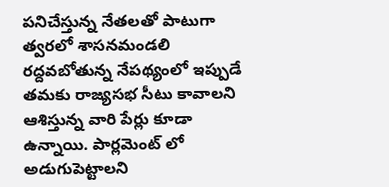ప‌నిచేస్తున్న నేత‌ల‌తో పాటుగా త్వ‌ర‌లో శాస‌న‌మండ‌లి ర‌ద్ద‌వ‌బోతున్న నేప‌థ్యంలో ఇప్పుడే త‌మ‌కు రాజ్య‌స‌భ సీటు కావాల‌ని ఆశిస్తున్న వారి పేర్లు కూడా ఉన్నాయి. పార్ల‌మెంట్ లో అడుగుపెట్టాల‌ని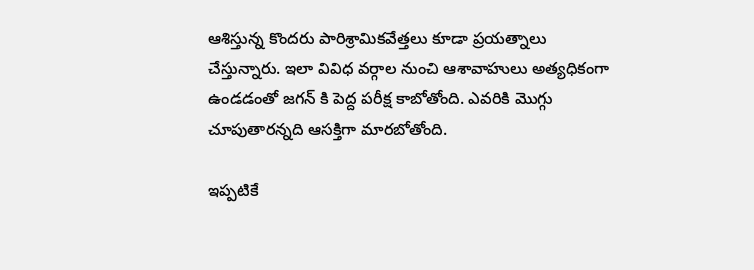ఆశిస్తున్న కొంద‌రు పారిశ్రామిక‌వేత్త‌లు కూడా ప్ర‌య‌త్నాలు చేస్తున్నారు. ఇలా వివిధ వ‌ర్గాల నుంచి ఆశావాహులు అత్య‌ధికంగా ఉండ‌డంతో జ‌గ‌న్ కి పెద్ద ప‌రీక్ష కాబోతోంది. ఎవ‌రికి మొగ్గు చూపుతార‌న్న‌ది ఆస‌క్తిగా మార‌బోతోంది.

ఇప్ప‌టికే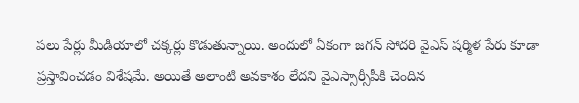ప‌లు పేర్లు మీడియాలో చ‌క్క‌ర్లు కొడుతున్నాయి. అందులో ఏకంగా జ‌గ‌న్ సోద‌రి వైఎస్ ష‌ర్మిళ పేరు కూడా ప్ర‌స్తావించ‌డం విశేష‌మే. అయితే అలాంటి అవ‌కాశం లేద‌ని వైఎస్సార్సీపీకి చెందిన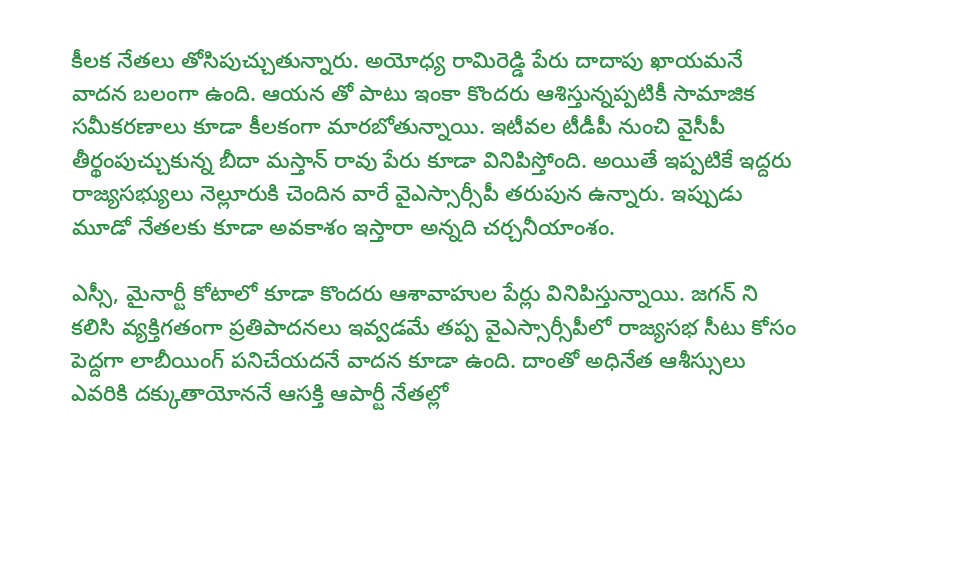కీల‌క నేత‌లు తోసిపుచ్చుతున్నారు. అయోధ్య రామిరెడ్డి పేరు దాదాపు ఖాయ‌మ‌నే వాద‌న బ‌లంగా ఉంది. ఆయ‌న తో పాటు ఇంకా కొంద‌రు ఆశిస్తున్న‌ప్ప‌టికీ సామాజిక స‌మీక‌ర‌ణాలు కూడా కీల‌కంగా మార‌బోతున్నాయి. ఇటీవ‌ల టీడీపీ నుంచి వైసీపీ తీర్థంపుచ్చుకున్న బీదా మ‌స్తాన్ రావు పేరు కూడా వినిపిస్తోంది. అయితే ఇప్ప‌టికే ఇద్ద‌రు రాజ్య‌స‌భ్యులు నెల్లూరుకి చెందిన వారే వైఎస్సార్సీపీ త‌రుపున ఉన్నారు. ఇప్పుడు మూడో నేత‌ల‌కు కూడా అవ‌కాశం ఇస్తారా అన్న‌ది చ‌ర్చ‌నీయాంశం.

ఎస్సీ, మైనార్టీ కోటాలో కూడా కొంద‌రు ఆశావాహుల పేర్లు వినిపిస్తున్నాయి. జ‌గ‌న్ ని క‌లిసి వ్య‌క్తిగ‌తంగా ప్ర‌తిపాద‌న‌లు ఇవ్వ‌డ‌మే త‌ప్ప వైఎస్సార్సీపీలో రాజ్య‌స‌భ సీటు కోసం పెద్ద‌గా లాబీయింగ్ ప‌నిచేయ‌ద‌నే వాద‌న కూడా ఉంది. దాంతో అధినేత ఆశీస్సులు ఎవ‌రికి ద‌క్కుతాయోన‌నే ఆస‌క్తి ఆపార్టీ నేత‌ల్లో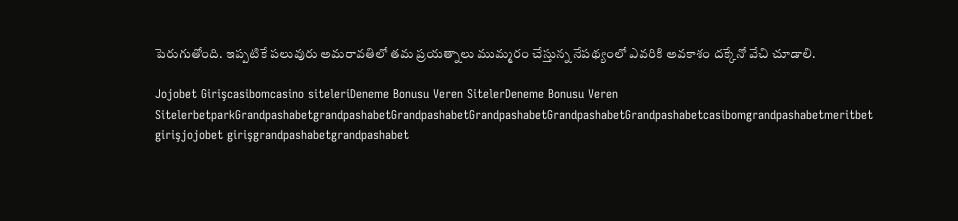పెరుగుతోంది. ఇప్ప‌టికే ప‌లువురు అమ‌రావ‌తిలో త‌మ ప్ర‌య‌త్నాలు ముమ్మ‌రం చేస్తున్న నేప‌థ్యంలో ఎవ‌రికి అవ‌కాశం ద‌క్కేనో వేచి చూడాలి.

Jojobet Girişcasibomcasino siteleriDeneme Bonusu Veren SitelerDeneme Bonusu Veren SitelerbetparkGrandpashabetgrandpashabetGrandpashabetGrandpashabetGrandpashabetGrandpashabetcasibomgrandpashabetmeritbet girişjojobet girişgrandpashabetgrandpashabet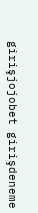girişjojobet girişdeneme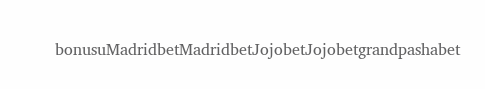bonusuMadridbetMadridbetJojobetJojobetgrandpashabet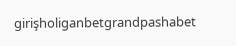girişholiganbetgrandpashabet